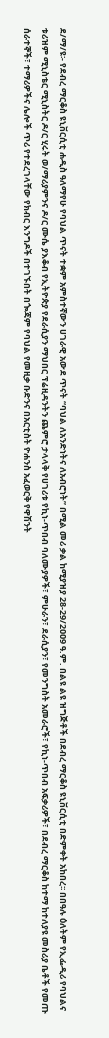ደ/ማ/ዩ፡- የደብረ ማርቆስ ዩኒቨርሲቲ ሐዲስ ዓለማየሁ የባህል ጥናት ተቋም አምስተኛውን ሀገራዊ አውደ ጥናት “ባህል ለአንድነትና ለአብሮነት” በሚል መሪ ቃል ከሚያዝያ 28-29/2ዐዐ9 ዓ.ም. በልዩ ልዩ ዝግጅቶች በደብረ ማርቆስ ዩኒቨርሲቲ በድምቀት አከበረ፡፡ በበዓሉ ዕለትም የኢፌዲሪ የባህልና ቱሪዝም ሚኒስቴር ሚኒስትር ዶ/ር ሂሩት ወ/ማሪያምንና ዶ/ር ሙሴ ያእቆብ የኢትዮጵያ የደራሲያን ማህበር ፕሬዚዳንትን ጨምሮ ታላላቅ የሀገሪቱ የኪነ-ጥበብ ባለሙያዎች፣ ምሁራን፣ ደራሲያን፣ የመንግስት አመራሮች፣ የኪነ-ጥበብ አፍቃሪዎች፣ በደብረ ማርቆስ ከተማ ከተለያዩ መስሪያ ቤቶች የመጡ ሰራተኞች፣ ተማሪዎችና ሌሎች ጥሪ የተደረገላቸው የክብር እንግዶች በተገኙበት በጐጃም የባህል የመዚቃ ቡድንና በአርቲስት ዮሐንስ አፈወርቅ የዋሽንት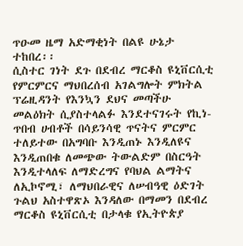ጥዑመ ዜማ አድማቂነት በልዩ ሁኔታ ተከበረ፡፡
ሲስተር ገነት ደጉ በደብረ ማርቆስ ዩኒቨርሲቲ የምርምርና ማህበረሰብ አገልግሎት ምክትል ፕሬዚዳንት የእንኳን ደህና መጣችሁ መልዕክት ሲያስተላልፉ እንደተናገሩት የኪነ-ጥበብ ሀብቶች በሳይንሳዊ ጥናትና ምርምር ተለይተው በአግባቡ እንዲጠኑ እንዲለዩና እንዲጠበቁ ለመጭው ትውልድም በስርዓት እንዲተላለፍ ለማድረግና የባህል ልማትና ለኢኮኖሚ፣ ለማህበራዊና ለሠብዓዊ ዕድገት ጉልህ አስተዋጽኦ እንዳለው በማመን በደብረ ማርቆስ ዩኒቨርሲቲ በታላቁ የኢትዮጵያ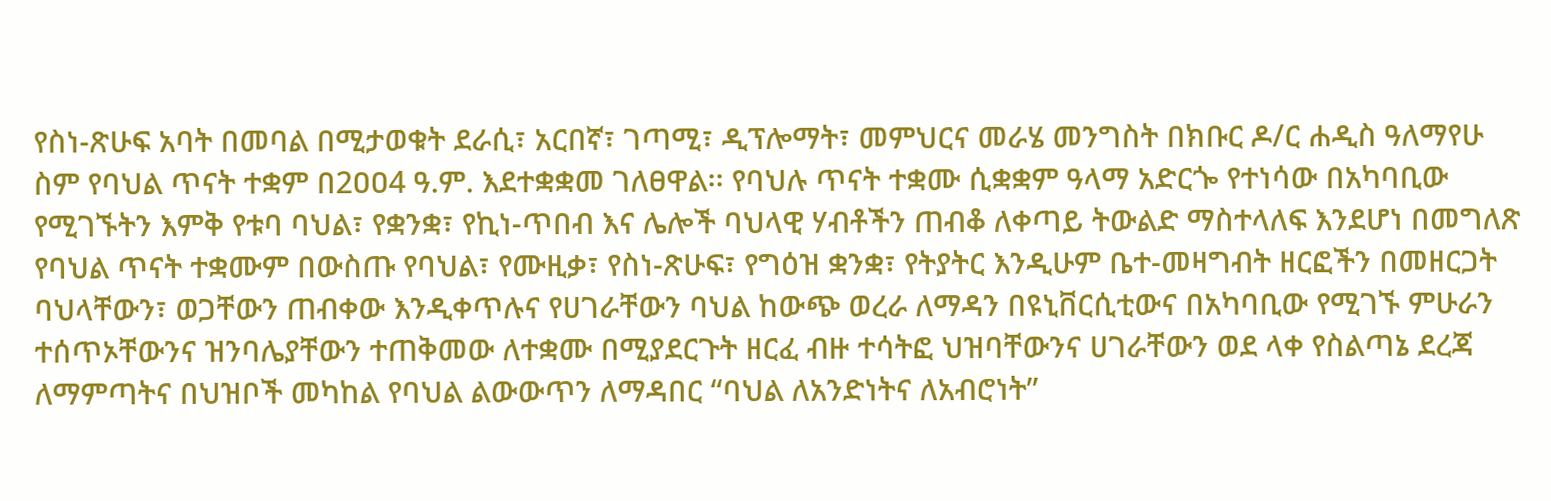የስነ-ጽሁፍ አባት በመባል በሚታወቁት ደራሲ፣ አርበኛ፣ ገጣሚ፣ ዲፕሎማት፣ መምህርና መራሄ መንግስት በክቡር ዶ/ር ሐዲስ ዓለማየሁ ስም የባህል ጥናት ተቋም በ2ዐዐ4 ዓ.ም. እደተቋቋመ ገለፀዋል፡፡ የባህሉ ጥናት ተቋሙ ሲቋቋም ዓላማ አድርጐ የተነሳው በአካባቢው የሚገኙትን እምቅ የቱባ ባህል፣ የቋንቋ፣ የኪነ-ጥበብ እና ሌሎች ባህላዊ ሃብቶችን ጠብቆ ለቀጣይ ትውልድ ማስተላለፍ እንደሆነ በመግለጽ የባህል ጥናት ተቋሙም በውስጡ የባህል፣ የሙዚቃ፣ የስነ-ጽሁፍ፣ የግዕዝ ቋንቋ፣ የትያትር እንዲሁም ቤተ-መዛግብት ዘርፎችን በመዘርጋት ባህላቸውን፣ ወጋቸውን ጠብቀው እንዲቀጥሉና የሀገራቸውን ባህል ከውጭ ወረራ ለማዳን በዩኒቨርሲቲውና በአካባቢው የሚገኙ ምሁራን ተሰጥኦቸውንና ዝንባሌያቸውን ተጠቅመው ለተቋሙ በሚያደርጉት ዘርፈ ብዙ ተሳትፎ ህዝባቸውንና ሀገራቸውን ወደ ላቀ የስልጣኔ ደረጃ ለማምጣትና በህዝቦች መካከል የባህል ልውውጥን ለማዳበር “ባህል ለአንድነትና ለአብሮነት”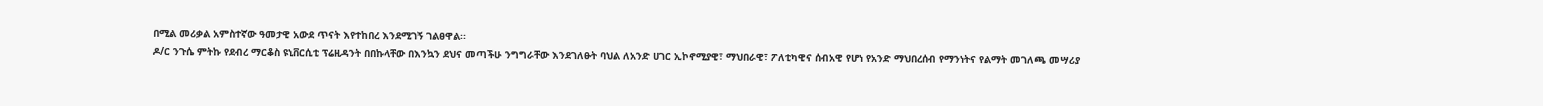በሚል መሪቃል አምስተኛው ዓመታዊ አውደ ጥናት እየተከበረ እንደሚገኝ ገልፀዋል፡፡
ዶ/ር ንጉሴ ምትኩ የደብረ ማርቆስ ዩኒቨርሲቲ ፕሬዚዳንት በበኩላቸው በእንኳን ደህና መጣችሁ ንግግራቸው እንደገለፁት ባህል ለአንድ ሀገር ኢኮኖሚያዊ፣ ማህበራዊ፣ ፖለቲካዊና ሰብአዊ የሆነ የአንድ ማህበረሰብ የማንነትና የልማት መገለጫ መሣሪያ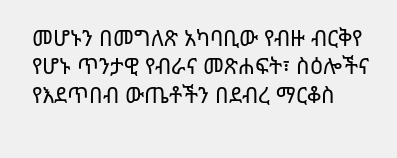መሆኑን በመግለጽ አካባቢው የብዙ ብርቅየ የሆኑ ጥንታዊ የብራና መጽሐፍት፣ ስዕሎችና የእደጥበብ ውጤቶችን በደብረ ማርቆስ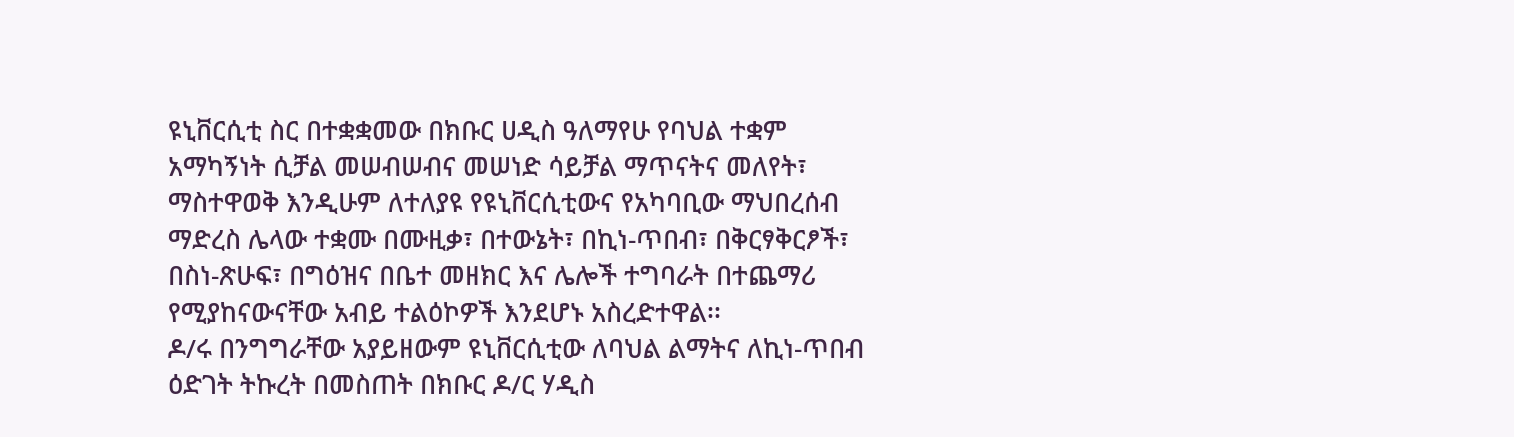ዩኒቨርሲቲ ስር በተቋቋመው በክቡር ሀዲስ ዓለማየሁ የባህል ተቋም አማካኝነት ሲቻል መሠብሠብና መሠነድ ሳይቻል ማጥናትና መለየት፣ ማስተዋወቅ እንዲሁም ለተለያዩ የዩኒቨርሲቲውና የአካባቢው ማህበረሰብ ማድረስ ሌላው ተቋሙ በሙዚቃ፣ በተውኔት፣ በኪነ-ጥበብ፣ በቅርፃቅርፆች፣ በስነ-ጽሁፍ፣ በግዕዝና በቤተ መዘክር እና ሌሎች ተግባራት በተጨማሪ የሚያከናውናቸው አብይ ተልዕኮዎች እንደሆኑ አስረድተዋል፡፡
ዶ/ሩ በንግግራቸው አያይዘውም ዩኒቨርሲቲው ለባህል ልማትና ለኪነ-ጥበብ ዕድገት ትኩረት በመስጠት በክቡር ዶ/ር ሃዲስ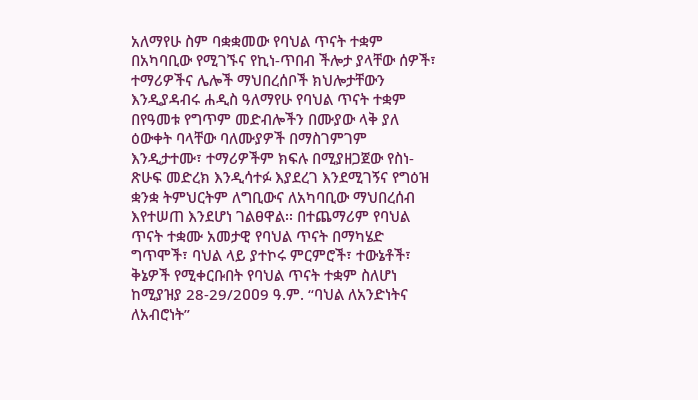አለማየሁ ስም ባቋቋመው የባህል ጥናት ተቋም በአካባቢው የሚገኙና የኪነ-ጥበብ ችሎታ ያላቸው ሰዎች፣ ተማሪዎችና ሌሎች ማህበረሰቦች ክህሎታቸውን እንዲያዳብሩ ሐዲስ ዓለማየሁ የባህል ጥናት ተቋም በየዓመቱ የግጥም መድብሎችን በሙያው ላቅ ያለ ዕውቀት ባላቸው ባለሙያዎች በማስገምገም እንዲታተሙ፣ ተማሪዎችም ክፍሉ በሚያዘጋጀው የስነ-ጽሁፍ መድረክ እንዲሳተፉ እያደረገ እንደሚገኝና የግዕዝ ቋንቋ ትምህርትም ለግቢውና ለአካባቢው ማህበረሰብ እየተሠጠ እንደሆነ ገልፀዋል፡፡ በተጨማሪም የባህል ጥናት ተቋሙ አመታዊ የባህል ጥናት በማካሄድ ግጥሞች፣ ባህል ላይ ያተኮሩ ምርምሮች፣ ተውኔቶች፣ ቅኔዎች የሚቀርቡበት የባህል ጥናት ተቋም ስለሆነ ከሚያዝያ 28-29/2ዐዐ9 ዓ.ም. “ባህል ለአንድነትና ለአብሮነት”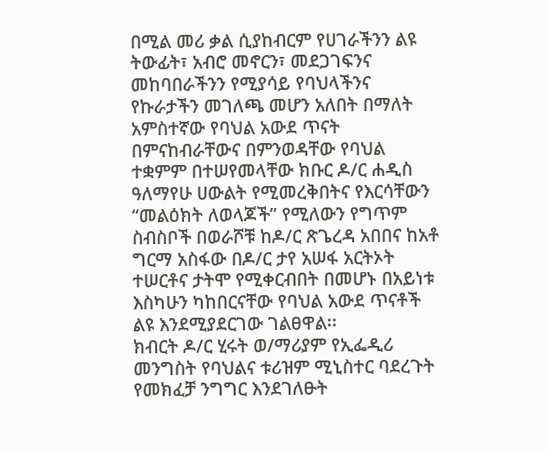በሚል መሪ ቃል ሲያከብርም የሀገራችንን ልዩ ትውፊት፣ አብሮ መኖርን፣ መደጋገፍንና መከባበራችንን የሚያሳይ የባህላችንና የኩራታችን መገለጫ መሆን አለበት በማለት አምስተኛው የባህል አውደ ጥናት በምናከብራቸውና በምንወዳቸው የባህል ተቋምም በተሠየመላቸው ክቡር ዶ/ር ሐዲስ ዓለማየሁ ሀውልት የሚመረቅበትና የእርሳቸውን “መልዕክት ለወላጆች” የሚለውን የግጥም ስብስቦች በወራሾቹ ከዶ/ር ጽጌረዳ አበበና ከአቶ ግርማ አስፋው በዶ/ር ታየ አሠፋ አርትኦት ተሠርቶና ታትሞ የሚቀርብበት በመሆኑ በአይነቱ እስካሁን ካከበርናቸው የባህል አውደ ጥናቶች ልዩ እንደሚያደርገው ገልፀዋል፡፡
ክብርት ዶ/ር ሂሩት ወ/ማሪያም የኢፌዲሪ መንግስት የባህልና ቱሪዝም ሚኒስተር ባደረጉት የመክፈቻ ንግግር እንደገለፁት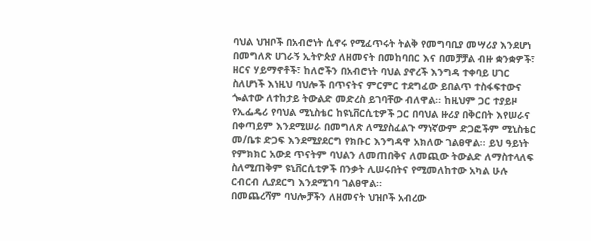ባህል ህዝቦች በአብሮነት ሲኖሩ የሚፈጥሩት ትልቅ የመግባቢያ መሣሪያ እንደሆነ በመግለጽ ሀገራኝ ኢትዮጵያ ለዘመናት በመከባበር እና በመቻቻል ብዙ ቋንቋዎች፣ ዘርና ሃይማኖቶች፣ ከለሮችን በአብሮነት ባህል ያኖረች እንግዳ ተቀባይ ሀገር ስለሆነች እነዚህ ባህሎች በጥናትና ምርምር ተደግፈው ይበልጥ ተስፋፍተውና ጐልተው ለተከታይ ትውልድ መድረስ ይገባቸው ብለዋል፡፡ ከዚህም ጋር ተያይዞ የኢፌዴሪ የባህል ሚኒስቴር ከዩኒቨርሲቲዎች ጋር በባህል ዙሪያ በቅርበት እየሠራና በቀጣይም እንደሚሠራ በመግለጽ ለሚያስፈልጉ ማነኛውም ድጋፎችም ሚኒስቴር መ/ቤቱ ድጋፍ እንደሚያደርግ የክቡር እንግዳዋ አክለው ገልፀዋል፡፡ ይህ ዓይነት የምክክር አውደ ጥናትም ባህልን ለመጠበቅና ለመጪው ትውልድ ለማስተላለፍ ስለሚጠቅም ዩኒቨርሲቲዎች በንቃት ሊሠሩበትና የሚመለከተው አካል ሁሉ ርብርብ ሊያደርግ እንደሚገባ ገልፀዋል፡፡
በመጨረሻም ባህሎቻችን ለዘመናት ህዝቦች አብረው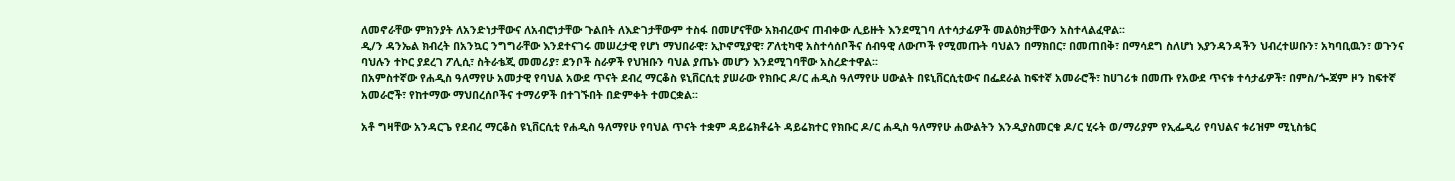ለመኖራቸው ምክንያት ለአንድነታቸውና ለአብሮነታቸው ጉልበት ለእድገታቸውም ተስፋ በመሆናቸው አክብረውና ጠብቀው ሊይዙት እንደሚገባ ለተሳታፊዎች መልዕክታቸውን አስተላልፈዋል፡፡
ዲ/ን ዳንኤል ክብረት በአንኳር ንግግራቸው እንደተናገሩ መሠረታዊ የሆነ ማህበራዊ፣ ኢኮኖሚያዊ፣ ፖለቲካዊ አስተሳሰቦችና ሰብዓዊ ለውጦች የሚመጡት ባህልን በማክበር፣ በመጠበቅ፣ በማሳደግ ስለሆነ እያንዳንዳችን ህብረተሠቡን፣ አካባቢዉን፣ ወጉንና ባህሉን ተኮር ያደረገ ፖሊሲ፣ ስትራቴጂ መመሪያ፣ ደንቦች ስራዎች የህዝቡን ባህል ያጤኑ መሆን እንደሚገባቸው አስረድተዋል፡፡
በአምስተኛው የሐዲስ ዓለማየሁ አመታዊ የባህል አውደ ጥናት ደብረ ማርቆስ ዩኒቨርሲቲ ያሠራው የክቡር ዶ/ር ሐዲስ ዓለማየሁ ሀውልት በዩኒቨርሲቲውና በፌደራል ከፍተኛ አመራሮች፣ ከሀገሪቱ በመጡ የአውደ ጥናቱ ተሳታፊዎች፣ በምስ/ጐጃም ዞን ከፍተኛ አመራሮች፣ የከተማው ማህበረሰቦችና ተማሪዎች በተገኙበት በድምቀት ተመርቋል፡፡

አቶ ግዛቸው አንዳርጌ የደብረ ማርቆስ ዩኒቨርሲቲ የሐዲስ ዓለማየሁ የባህል ጥናት ተቋም ዳይሬክቶሬት ዳይሬክተር የክቡር ዶ/ር ሐዲስ ዓለማየሁ ሐውልትን እንዲያስመርቁ ዶ/ር ሂሩት ወ/ማሪያም የኢፌዲሪ የባህልና ቱሪዝም ሚኒስቴር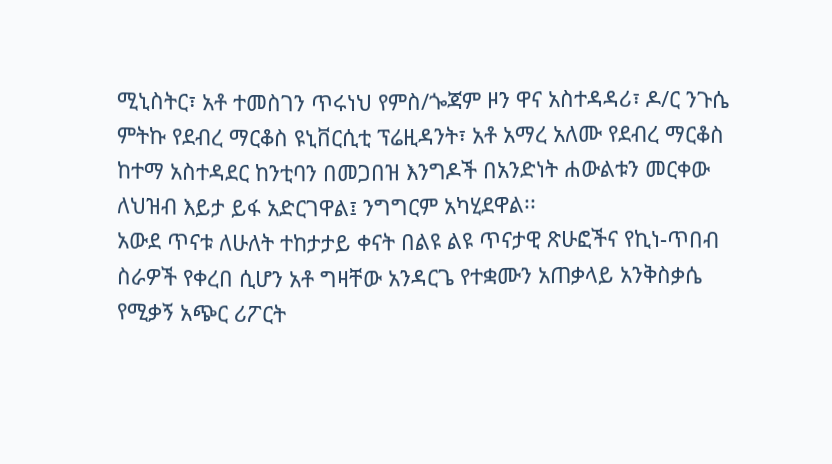ሚኒስትር፣ አቶ ተመስገን ጥሩነህ የምስ/ጐጃም ዞን ዋና አስተዳዳሪ፣ ዶ/ር ንጉሴ ምትኩ የደብረ ማርቆስ ዩኒቨርሲቲ ፕሬዚዳንት፣ አቶ አማረ አለሙ የደብረ ማርቆስ ከተማ አስተዳደር ከንቲባን በመጋበዝ እንግዶች በአንድነት ሐውልቱን መርቀው ለህዝብ እይታ ይፋ አድርገዋል፤ ንግግርም አካሂደዋል፡፡
አውደ ጥናቱ ለሁለት ተከታታይ ቀናት በልዩ ልዩ ጥናታዊ ጽሁፎችና የኪነ-ጥበብ ስራዎች የቀረበ ሲሆን አቶ ግዛቸው አንዳርጌ የተቋሙን አጠቃላይ አንቅስቃሴ የሚቃኝ አጭር ሪፖርት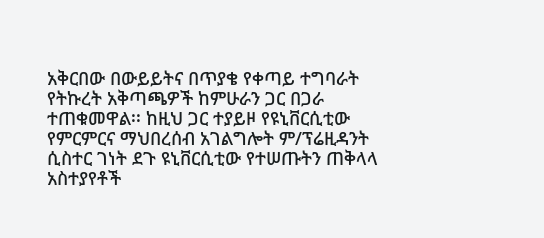አቅርበው በውይይትና በጥያቄ የቀጣይ ተግባራት የትኩረት አቅጣጫዎች ከምሁራን ጋር በጋራ ተጠቁመዋል፡፡ ከዚህ ጋር ተያይዞ የዩኒቨርሲቲው የምርምርና ማህበረሰብ አገልግሎት ም/ፕሬዚዳንት ሲስተር ገነት ደጉ ዩኒቨርሲቲው የተሠጡትን ጠቅላላ አስተያየቶች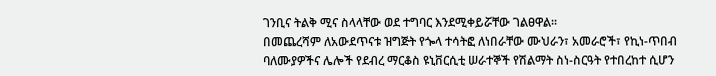ገንቢና ትልቅ ሚና ስላላቸው ወደ ተግባር እንደሚቀይሯቸው ገልፀዋል፡፡
በመጨረሻም ለአውደጥናቱ ዝግጅት የጐላ ተሳትፎ ለነበራቸው ሙህራን፣ አመራሮች፣ የኪነ-ጥበብ ባለሙያዎችና ሌሎች የደብረ ማርቆስ ዩኒቨርሲቲ ሠራተኞች የሽልማት ስነ-ስርዓት የተበረከተ ሲሆን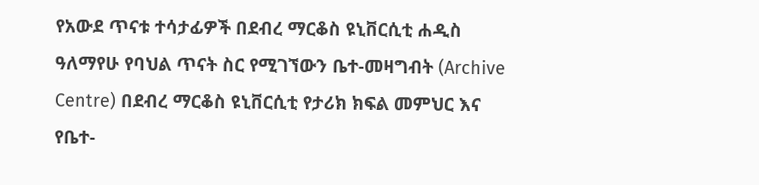የአውደ ጥናቱ ተሳታፊዎች በደብረ ማርቆስ ዩኒቨርሲቲ ሐዲስ ዓለማየሁ የባህል ጥናት ስር የሚገኘውን ቤተ-መዛግብት (Archive Centre) በደብረ ማርቆስ ዩኒቨርሲቲ የታሪክ ክፍል መምህር እና የቤተ-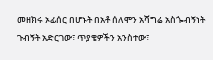መዘክሩ ኦፊሰር በሆኑት በአቶ ሰለሞን አሻግሬ አስጐብኝነት ጉብኝት አድርገው፣ ጥያቄዎችን አንስተው፣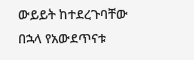ውይይት ከተደረጉባቸው በኋላ የአውደጥናቱ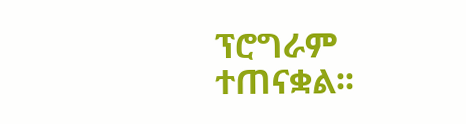ፕሮግራም ተጠናቋል፡፡